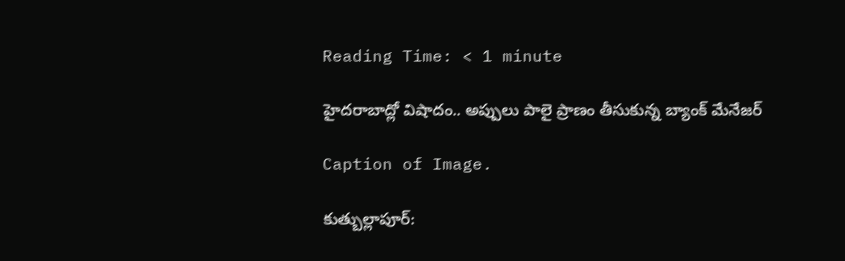Reading Time: < 1 minute

హైదరాబాద్లో విషాదం.. అప్పులు పాలై ప్రాణం తీసుకున్న బ్యాంక్ మేనేజర్

Caption of Image.

కుత్బుల్లాపూర్: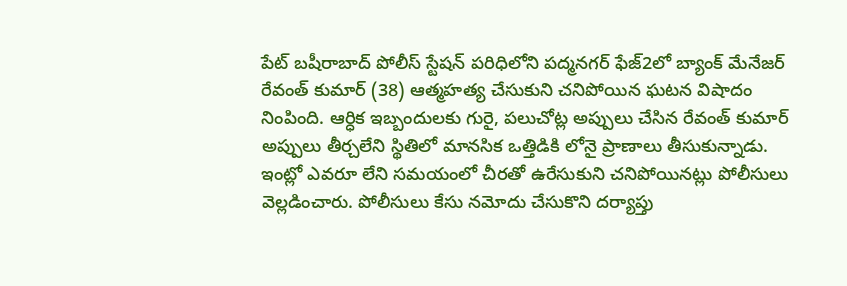పేట్ బషీరాబాద్ పోలీస్ స్టేషన్ పరిధిలోని పద్మనగర్ ఫేజ్2లో బ్యాంక్ మేనేజర్ రేవంత్ కుమార్ (38) ఆత్మహత్య చేసుకుని చనిపోయిన ఘటన విషాదం నింపింది. ఆర్ధిక ఇబ్బందులకు గురై, పలుచోట్ల అప్పులు చేసిన రేవంత్ కుమార్ అప్పులు తీర్చలేని స్థితిలో మానసిక ఒత్తిడికి లోనై ప్రాణాలు తీసుకున్నాడు. ఇంట్లో ఎవరూ లేని సమయంలో చీరతో ఉరేసుకుని చనిపోయినట్లు పోలీసులు వెల్లడించారు. పోలీసులు కేసు నమోదు చేసుకొని దర్యాప్తు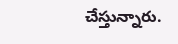చేస్తున్నారు.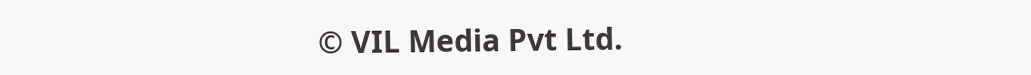© VIL Media Pvt Ltd.